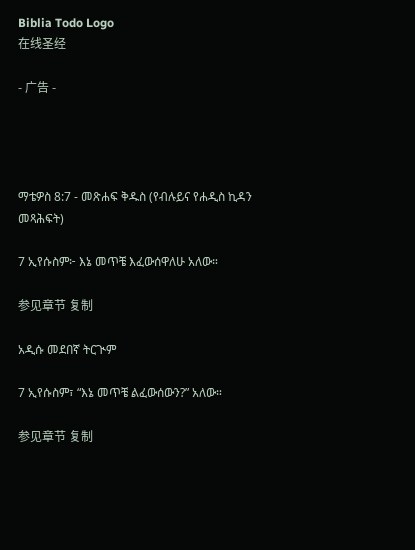Biblia Todo Logo
在线圣经

- 广告 -




ማቴዎስ 8:7 - መጽሐፍ ቅዱስ (የብሉይና የሐዲስ ኪዳን መጻሕፍት)

7 ኢየሱስም፦ እኔ መጥቼ እፈውሰዋለሁ አለው።

参见章节 复制

አዲሱ መደበኛ ትርጒም

7 ኢየሱስም፣ “እኔ መጥቼ ልፈውሰውን?” አለው።

参见章节 复制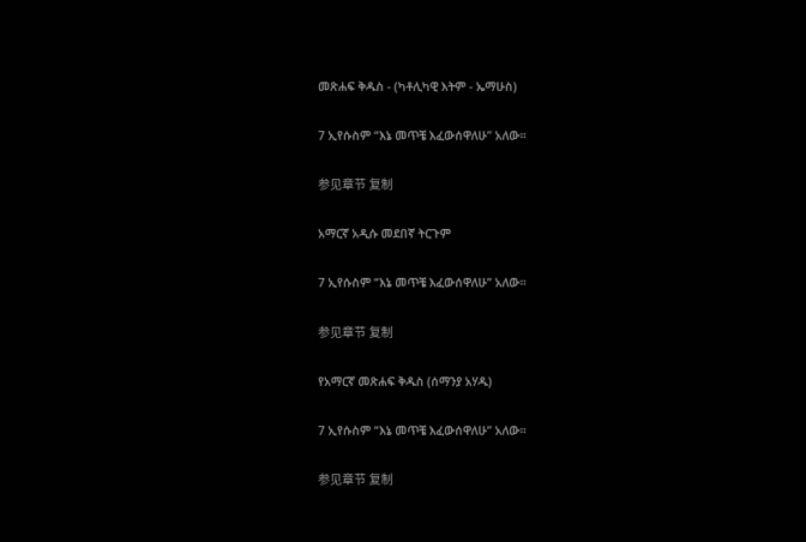መጽሐፍ ቅዱስ - (ካቶሊካዊ እትም - ኤማሁስ)

7 ኢየሱስም “እኔ መጥቼ እፈውሰዋለሁ” አለው።

参见章节 复制

አማርኛ አዲሱ መደበኛ ትርጉም

7 ኢየሱስም “እኔ መጥቼ እፈውሰዋለሁ” አለው።

参见章节 复制

የአማርኛ መጽሐፍ ቅዱስ (ሰማንያ አሃዱ)

7 ኢየሱስም “እኔ መጥቼ እፈውሰዋለሁ” አለው።

参见章节 复制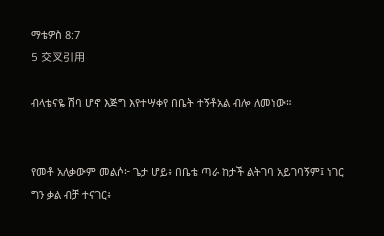ማቴዎስ 8:7
5 交叉引用

ብላቴናዬ ሽባ ሆኖ እጅግ እየተሣቀየ በቤት ተኝቶአል ብሎ ለመነው።


የመቶ አለቃውም መልሶ፦ ጌታ ሆይ፥ በቤቴ ጣራ ከታች ልትገባ አይገባኝም፤ ነገር ግን ቃል ብቻ ተናገር፥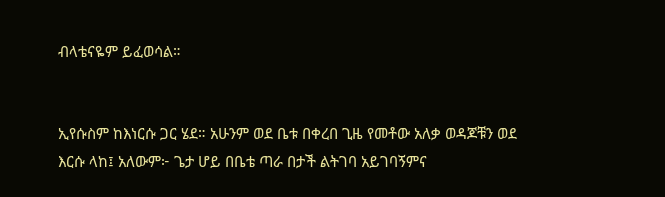ብላቴናዬም ይፈወሳል።


ኢየሱስም ከእነርሱ ጋር ሄደ። አሁንም ወደ ቤቱ በቀረበ ጊዜ የመቶው አለቃ ወዳጆቹን ወደ እርሱ ላከ፤ አለውም፦ ጌታ ሆይ በቤቴ ጣራ በታች ልትገባ አይገባኝምና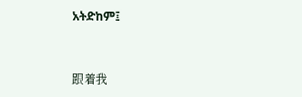አትድከም፤


跟着我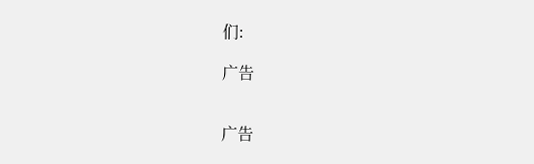们:

广告


广告